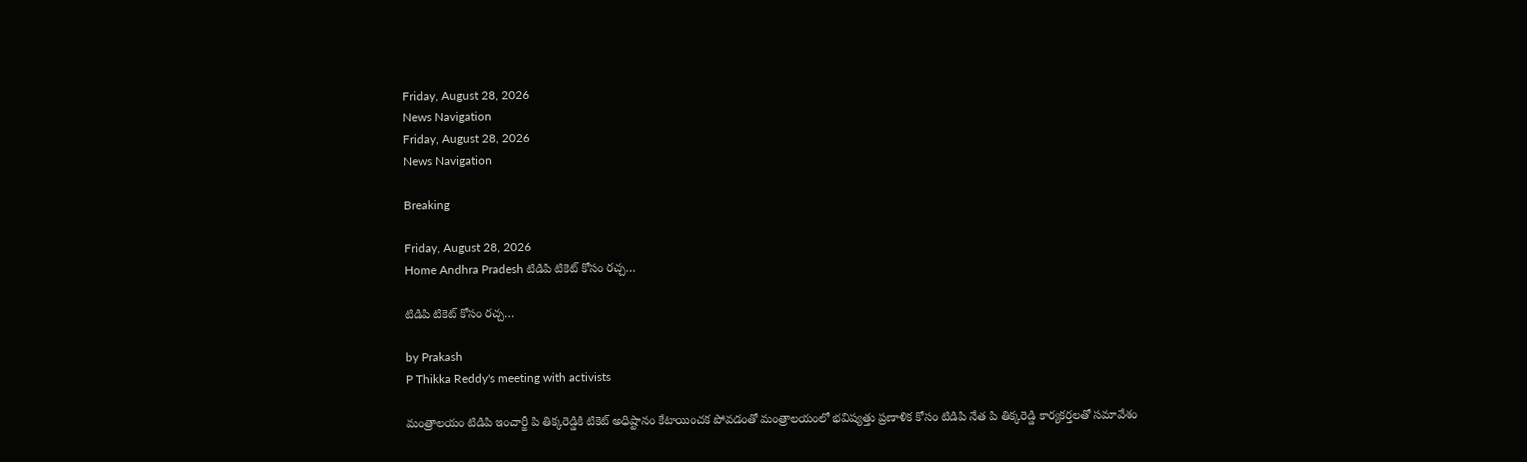Friday, August 28, 2026
News Navigation
Friday, August 28, 2026
News Navigation

Breaking

Friday, August 28, 2026
Home Andhra Pradesh టిడిపి టికెట్ కోసం రచ్చ…

టిడిపి టికెట్ కోసం రచ్చ…

by Prakash
P Thikka Reddy's meeting with activists

మంత్రాలయం టిడిపి ఇంచార్జీ పి తిక్కరెడ్డికి టికెట్ అధిష్టానం కేటాయించక పోవడంతో మంత్రాలయంలో భవిష్యత్తు ప్రణాళిక కోసం టిడిపి నేత పి తిక్కరెడ్డి కార్యకర్తలతో సమావేశం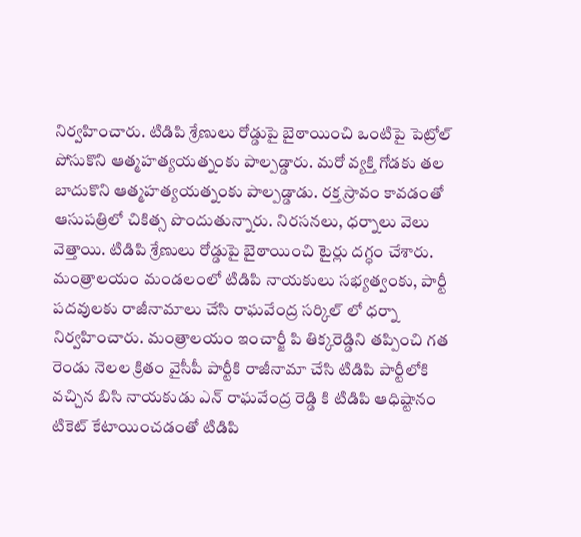నిర్వహించారు. టిడిపి శ్రేణులు రోడ్డుపై బైఠాయించి ఒంటిపై పెట్రోల్ పోసుకొని ఆత్మహత్యయత్నంకు పాల్పడ్డారు. మరో వ్యక్తి గోడకు తల బాదుకొని ఆత్మహత్యయత్నంకు పాల్పడ్డాడు. రక్త స్రావం కావడంతో ఆసుపత్రిలో చికిత్స పొందుతున్నారు. నిరసనలు, ధర్నాలు వెలు వెత్తాయి. టిడిపి శ్రేణులు రోడ్డుపై బైఠాయించి టైర్లు దగ్ధం చేశారు. మంత్రాలయం మండలంలో టిడిపి నాయకులు సభ్యత్వంకు, పార్టీ పదవులకు రాజీనామాలు చేసి రాఘవేంద్ర సర్కిల్ లో ధర్నా నిర్వహించారు. మంత్రాలయం ఇంచార్జీ పి తిక్కరెడ్డిని తప్పించి గత రెండు నెలల క్రితం వైసీపీ పార్టీకి రాజీనామా చేసి టిడిపి పార్టీలోకి వచ్చిన బిసి నాయకుడు ఎన్ రాఘవేంద్ర రెడ్డి కి టిడిపి ఆధిష్టానం టికెట్ కేటాయించడంతో టిడిపి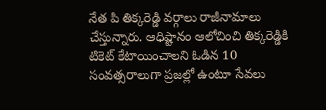నేత పి తిక్కరెడ్డి వర్గాలు రాజీనామాలు చేస్తున్నారు. ఆధిష్టానం ఆలోచించి తిక్కరెడ్డికి టికెట్ కేటాయించాలని ఓడిన 10 సంవత్సరాలుగా ప్రజల్లో ఉంటూ సేవలు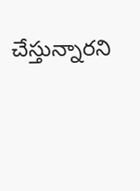చేస్తున్నారని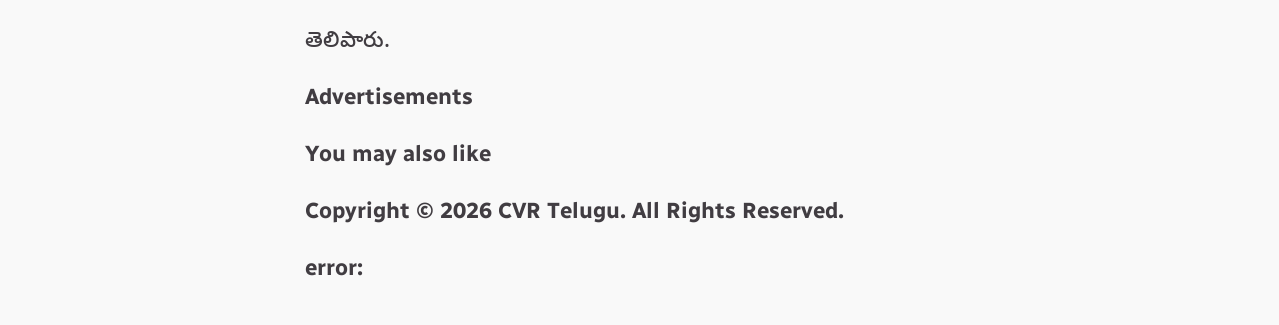తెలిపారు.

Advertisements

You may also like

Copyright © 2026 CVR Telugu. All Rights Reserved.

error: